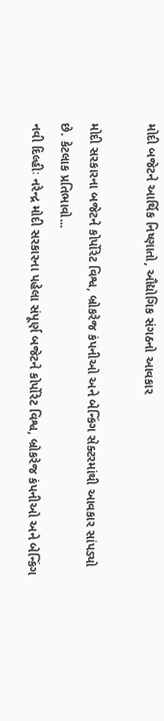મોદી બજેટને આર્થિક નિષ્ણાતો, ઔદ્યોગિક સંગઠનો આવકાર

મોદી સરકારના બજેટને કોર્પોરેટ વિશ્વ, બ્રોકરેજ કંપનીઓ અને બેન્કિંગ સેક્ટરમાંથી આવકાર સાંપડ્યો છે. કેટલાક પ્રતિભાવો...
નવી દિલ્હીઃ નરેન્દ્ર મોદી સરકારના પહેલા સંપૂર્ણ બજેટને કોર્પોરેટ વિશ્વ, બ્રોકરેજ કંપનીઓ અને બેન્કિંગ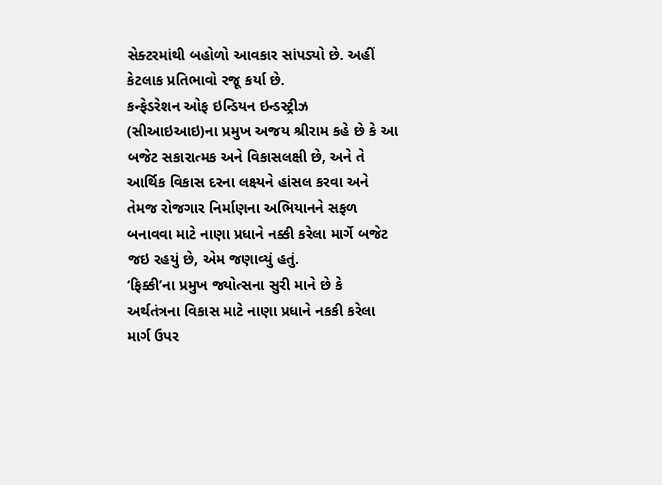સેક્ટરમાંથી બહોળો આવકાર સાંપડ્યો છે. અહીં કેટલાક પ્રતિભાવો રજૂ કર્યા છે.
કન્ફેડરેશન ઓફ ઇન્ડિયન ઇન્ડસ્ટ્રીઝ (સીઆઇઆઇ)ના પ્રમુખ અજય શ્રીરામ કહે છે કે આ બજેટ સકારાત્મક અને વિકાસલક્ષી છે, અને તે આર્થિક વિકાસ દરના લક્ષ્યને હાંસલ કરવા અને તેમજ રોજગાર નિર્માણના અભિયાનને સફળ બનાવવા માટે નાણા પ્રધાને નક્કી કરેલા માર્ગે બજેટ જઇ રહયું છે, એમ જણાવ્યું હતું.
‘ફિક્કી’ના પ્રમુખ જ્યોત્સના સુરી માને છે કે અર્થતંત્રના વિકાસ માટે નાણા પ્રધાને નકકી કરેલા માર્ગ ઉપર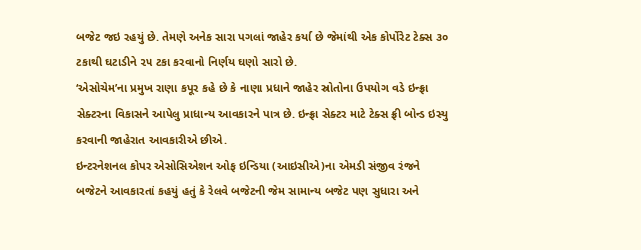બજેટ જઇ રહયું છે. તેમણે અનેક સારા પગલાં જાહેર કર્યા છે જેમાંથી એક કોર્પોરેટ ટેક્સ ૩૦ ટકાથી ઘટાડીને ૨૫ ટકા કરવાનો નિર્ણય ઘણો સારો છે.
‘એસોચેમ’ના પ્રમુખ રાણા કપૂર કહે છે કે નાણા પ્રધાને જાહેર સ્રોતોના ઉપયોગ વડે ઇન્ફ્રા સેક્ટરના વિકાસને આપેલુ પ્રાધાન્ય આવકારને પાત્ર છે. ઇન્ફ્રા સેક્ટર માટે ટેક્સ ફ્રી બોન્ડ ઇસ્યુ કરવાની જાહેરાત આવકારીએ છીએ.
ઇન્ટરનેશનલ કોપર એસોસિએશન ઓફ ઇન્ડિયા (આઇસીએ)ના એમડી સંજીવ રંજને બજેટને આવકારતાં કહયું હતું કે રેલવે બજેટની જેમ સામાન્ય બજેટ પણ સુધારા અને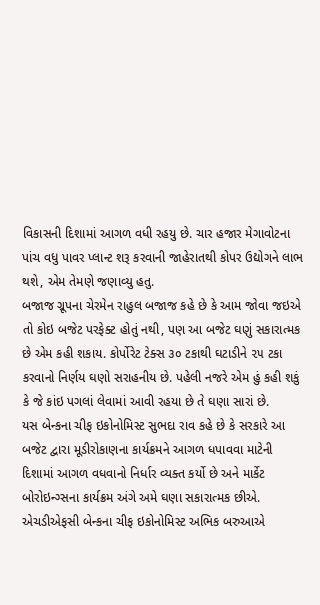વિકાસની દિશામાં આગળ વધી રહયુ છે. ચાર હજાર મેગાવોટના પાંચ વધુ પાવર પ્લાન્ટ શરૂ કરવાની જાહેરાતથી કોપર ઉદ્યોગને લાભ થશે, એમ તેમણે જણાવ્યુ હતુ.
બજાજ ગ્રૂપના ચેરમેન રાહુલ બજાજ કહે છે કે આમ જોવા જઇએ તો કોઇ બજેટ પરફેક્ટ હોતું નથી, પણ આ બજેટ ઘણું સકારાત્મક છે એમ કહી શકાય. કોર્પોરેટ ટેક્સ ૩૦ ટકાથી ઘટાડીને ૨૫ ટકા કરવાનો નિર્ણય ઘણો સરાહનીય છે. પહેલી નજરે એમ હું કહી શકું કે જે કાંઇ પગલાં લેવામાં આવી રહયા છે તે ઘણા સારાં છે.
યસ બેન્કના ચીફ ઇકોનોમિસ્ટ સુભદા રાવ કહે છે કે સરકારે આ બજેટ દ્વારા મૂડીરોકાણના કાર્યક્રમને આગળ ધપાવવા માટેની દિશામાં આગળ વધવાનો નિર્ધાર વ્યક્ત કર્યો છે અને માર્કેટ બોરોઇન્ગ્સના કાર્યક્રમ અંગે અમે ઘણા સકારાત્મક છીએ.
એચડીએફસી બેન્કના ચીફ ઇકોનોમિસ્ટ અભિક બરુઆએ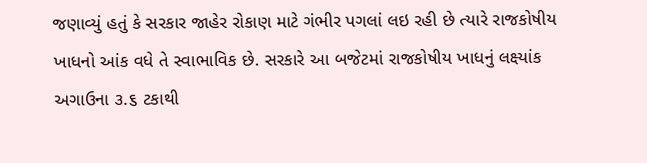જણાવ્યું હતું કે સરકાર જાહેર રોકાણ માટે ગંભીર પગલાં લઇ રહી છે ત્યારે રાજકોષીય ખાધનો આંક વધે તે સ્વાભાવિક છે. સરકારે આ બજેટમાં રાજકોષીય ખાધનું લક્ષ્યાંક અગાઉના ૩.૬ ટકાથી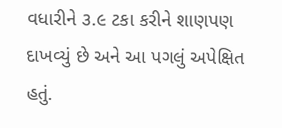વધારીને ૩.૯ ટકા કરીને શાણપણ દાખવ્યું છે અને આ પગલું અપેક્ષિત હતું.